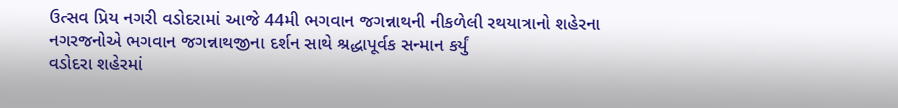ઉત્સવ પ્રિય નગરી વડોદરામાં આજે 44મી ભગવાન જગન્નાથની નીકળેલી રથયાત્રાનો શહેરના નગરજનોએ ભગવાન જગન્નાથજીના દર્શન સાથે શ્રદ્ધાપૂર્વક સન્માન કર્યું
વડોદરા શહેરમાં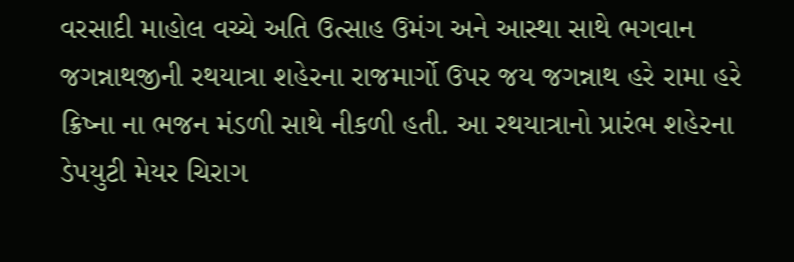વરસાદી માહોલ વચ્ચે અતિ ઉત્સાહ ઉમંગ અને આસ્થા સાથે ભગવાન જગન્નાથજીની રથયાત્રા શહેરના રાજમાર્ગો ઉપર જય જગન્નાથ હરે રામા હરે ક્રિષ્ના ના ભજન મંડળી સાથે નીકળી હતી. આ રથયાત્રાનો પ્રારંભ શહેરના ડેપયુટી મેયર ચિરાગ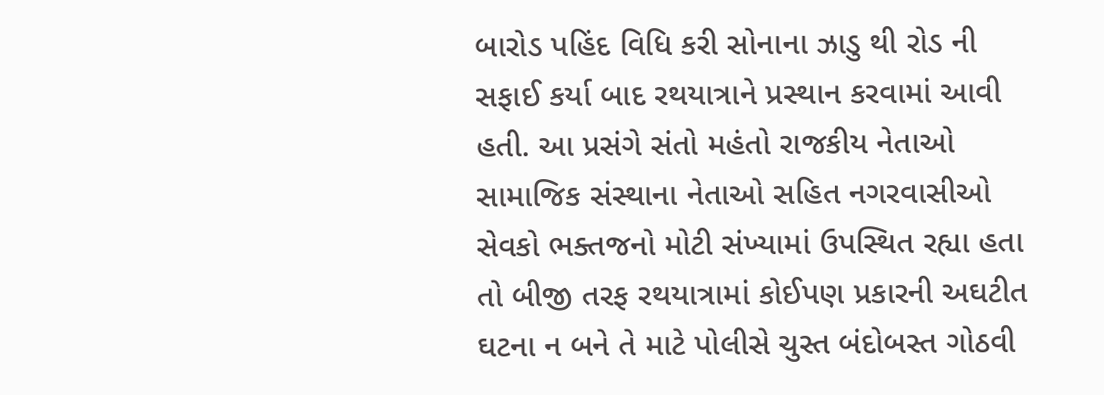બારોડ પહિંદ વિધિ કરી સોનાના ઝાડુ થી રોડ ની સફાઈ કર્યા બાદ રથયાત્રાને પ્રસ્થાન કરવામાં આવી હતી. આ પ્રસંગે સંતો મહંતો રાજકીય નેતાઓ સામાજિક સંસ્થાના નેતાઓ સહિત નગરવાસીઓ સેવકો ભક્તજનો મોટી સંખ્યામાં ઉપસ્થિત રહ્યા હતા તો બીજી તરફ રથયાત્રામાં કોઈપણ પ્રકારની અઘટીત ઘટના ન બને તે માટે પોલીસે ચુસ્ત બંદોબસ્ત ગોઠવી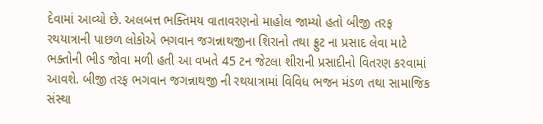દેવામાં આવ્યો છે. અલબત્ત ભક્તિમય વાતાવરણનો માહોલ જામ્યો હતો બીજી તરફ રથયાત્રાની પાછળ લોકોએ ભગવાન જગન્નાથજીના શિરાનો તથા ફ્રુટ ના પ્રસાદ લેવા માટે ભક્તોની ભીડ જોવા મળી હતી આ વખતે 45 ટન જેટલા શીરાની પ્રસાદીનો વિતરણ કરવામાં આવશે. બીજી તરફ ભગવાન જગન્નાથજી ની રથયાત્રામાં વિવિધ ભજન મંડળ તથા સામાજિક સંસ્થા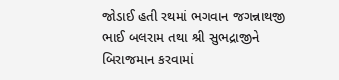જોડાઈ હતી રથમાં ભગવાન જગન્નાથજી ભાઈ બલરામ તથા શ્રી સુભદ્રાજીને બિરાજમાન કરવામાં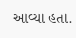આવ્યા હતા.